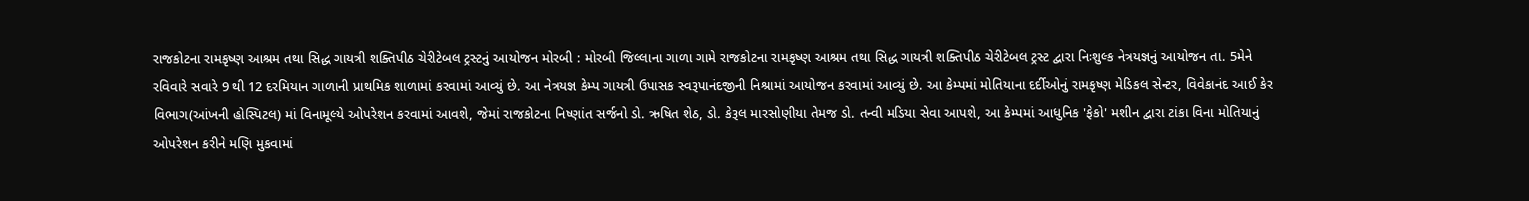રાજકોટના રામકૃષ્ણ આશ્રમ તથા સિદ્ધ ગાયત્રી શક્તિપીઠ ચેરીટેબલ ટ્રસ્ટનું આયોજન મોરબી : મોરબી જિલ્લાના ગાળા ગામે રાજકોટના રામકૃષ્ણ આશ્રમ તથા સિદ્ધ ગાયત્રી શક્તિપીઠ ચેરીટેબલ ટ્રસ્ટ દ્વારા નિઃશુલ્ક નેત્રયજ્ઞનું આયોજન તા. 5મેને રવિવારે સવારે 9 થી 12 દરમિયાન ગાળાની પ્રાથમિક શાળામાં કરવામાં આવ્યું છે. આ નેત્રયજ્ઞ કેમ્પ ગાયત્રી ઉપાસક સ્વરૂપાનંદજીની નિશ્રામાં આયોજન કરવામાં આવ્યું છે. આ કેમ્પમાં મોતિયાના દર્દીઓનું રામકૃષ્ણ મેડિકલ સેન્ટર, વિવેકાનંદ આઈ કેર વિભાગ(આંખની હોસ્પિટલ) માં વિનામૂલ્યે ઓપરેશન કરવામાં આવશે, જેમાં રાજકોટના નિષ્ણાંત સર્જનો ડો. ઋષિત શેઠ, ડો. કેરૂલ મારસોણીયા તેમજ ડો. તન્વી મડિયા સેવા આપશે, આ કેમ્પમાં આધુનિક 'ફેકો' મશીન દ્વારા ટાંકા વિના મોતિયાનું ઓપરેશન કરીને મણિ મુકવામાં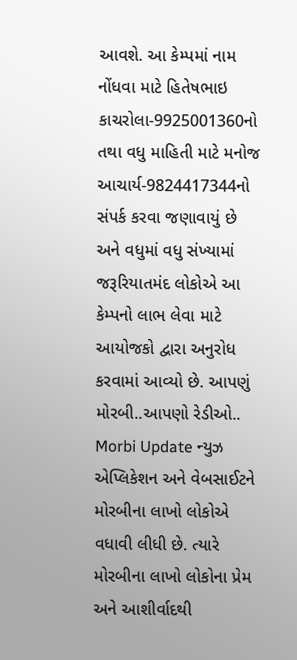આવશે. આ કેમ્પમાં નામ નોંધવા માટે હિતેષભાઇ કાચરોલા-9925001360નો તથા વધુ માહિતી માટે મનોજ આચાર્ય-9824417344નો સંપર્ક કરવા જણાવાયું છે અને વધુમાં વધુ સંખ્યામાં જરૂરિયાતમંદ લોકોએ આ કેમ્પનો લાભ લેવા માટે આયોજકો દ્વારા અનુરોધ કરવામાં આવ્યો છે. આપણું મોરબી..આપણો રેડીઓ.. Morbi Update ન્યુઝ એપ્લિકેશન અને વેબસાઈટને મોરબીના લાખો લોકોએ વધાવી લીધી છે. ત્યારે મોરબીના લાખો લોકોના પ્રેમ અને આશીર્વાદથી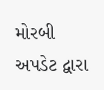મોરબી અપડેટ દ્વારા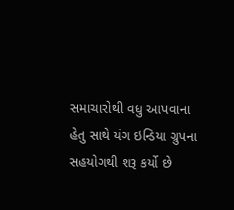સમાચારોથી વધુ આપવાના હેતુ સાથે યંગ ઇન્ડિયા ગ્રુપના સહયોગથી શરૂ કર્યો છે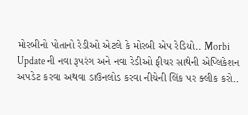મોરબીનો પોતાનો રેડીઓ એટલે કે મોરબી એપ રેડિયો.. Morbi Update ની નવા રૂપરંગ અને નવા રેડીઓ ફીચર સાથેની એપ્લિકેશન અપડેટ કરવા અથવા ડાઉનલોડ કરવા નીચેની લિંક પર ક્લીક કરો..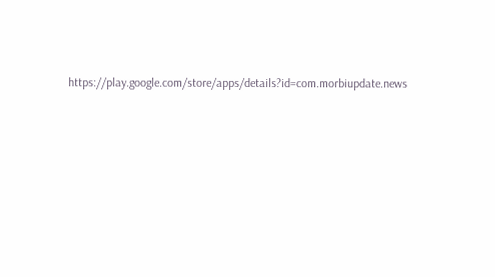https://play.google.com/store/apps/details?id=com.morbiupdate.news